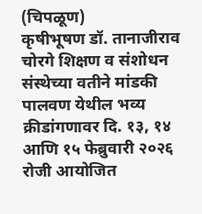(चिपळूण)
कृषीभूषण डॉ. तानाजीराव चोरगे शिक्षण व संशोधन संस्थेच्या वतीने मांडकी पालवण येथील भव्य क्रीडांगणावर दि. १३, १४ आणि १५ फेब्रुवारी २०२६ रोजी आयोजित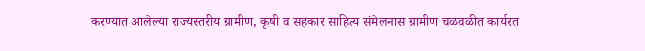करण्यात आलेल्या राज्यस्तरीय ग्रामीण, कृषी व सहकार साहित्य संमेलनास ग्रामीण चळवळीत कार्यरत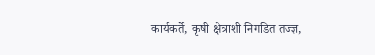कार्यकर्ते, कृषी क्षेत्राशी निगडित तज्ज्ञ,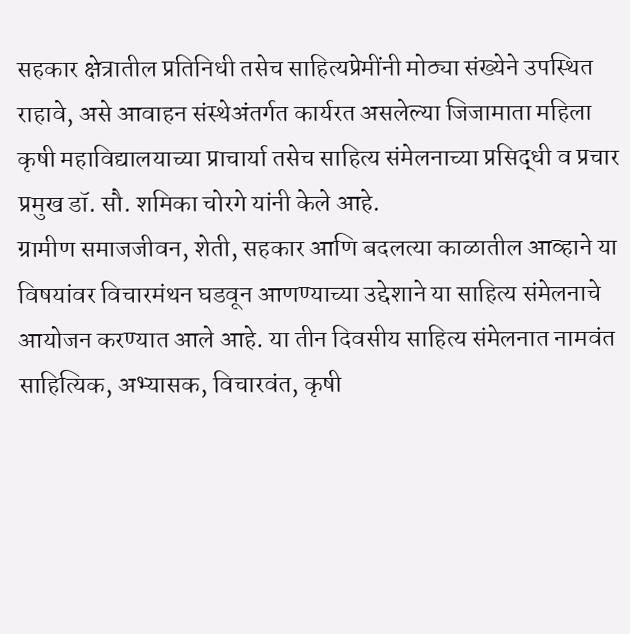सहकार क्षेत्रातील प्रतिनिधी तसेच साहित्यप्रेमींनी मोठ्या संख्येने उपस्थित राहावे, असे आवाहन संस्थेअंतर्गत कार्यरत असलेल्या जिजामाता महिला कृषी महाविद्यालयाच्या प्राचार्या तसेच साहित्य संमेलनाच्या प्रसिद्धी व प्रचार प्रमुख डॉ. सौ. शमिका चोरगे यांनी केले आहे.
ग्रामीण समाजजीवन, शेती, सहकार आणि बदलत्या काळातील आव्हाने या विषयांवर विचारमंथन घडवून आणण्याच्या उद्देशाने या साहित्य संमेलनाचे आयोजन करण्यात आले आहे. या तीन दिवसीय साहित्य संमेलनात नामवंत साहित्यिक, अभ्यासक, विचारवंत, कृषी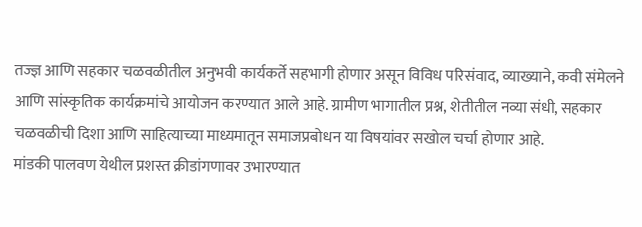तज्ज्ञ आणि सहकार चळवळीतील अनुभवी कार्यकर्ते सहभागी होणार असून विविध परिसंवाद, व्याख्याने, कवी संमेलने आणि सांस्कृतिक कार्यक्रमांचे आयोजन करण्यात आले आहे. ग्रामीण भागातील प्रश्न, शेतीतील नव्या संधी, सहकार चळवळीची दिशा आणि साहित्याच्या माध्यमातून समाजप्रबोधन या विषयांवर सखोल चर्चा होणार आहे.
मांडकी पालवण येथील प्रशस्त क्रीडांगणावर उभारण्यात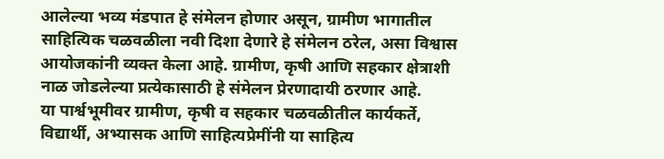आलेल्या भव्य मंडपात हे संमेलन होणार असून, ग्रामीण भागातील साहित्यिक चळवळीला नवी दिशा देणारे हे संमेलन ठरेल, असा विश्वास आयोजकांनी व्यक्त केला आहे. ग्रामीण, कृषी आणि सहकार क्षेत्राशी नाळ जोडलेल्या प्रत्येकासाठी हे संमेलन प्रेरणादायी ठरणार आहे.
या पार्श्वभूमीवर ग्रामीण, कृषी व सहकार चळवळीतील कार्यकर्ते, विद्यार्थी, अभ्यासक आणि साहित्यप्रेमींनी या साहित्य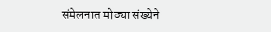संमेलनात मोठ्या संख्येने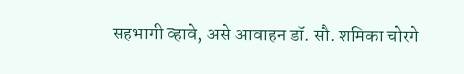सहभागी व्हावे, असे आवाहन डॉ. सौ. शमिका चोरगे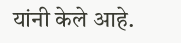यांनी केले आहे.